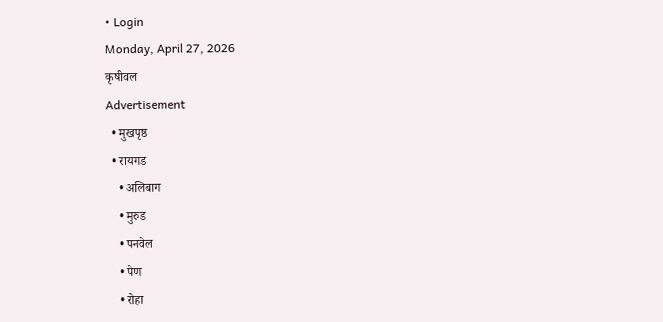• Login
Monday, April 27, 2026
कृषीवल
Advertisement
  • मुखपृष्ठ
  • रायगड
    • अलिबाग
    • मुरुड
    • पनवेल
    • पेण
    • रोहा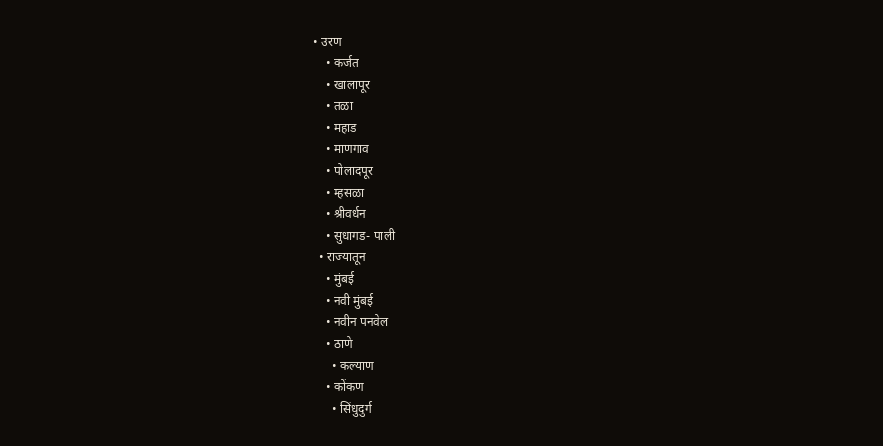• उरण
    • कर्जत
    • खालापूर
    • तळा
    • महाड
    • माणगाव
    • पोलादपूर
    • म्हसळा
    • श्रीवर्धन
    • सुधागड- पाली
  • राज्यातून
    • मुंबई
    • नवी मुंबई
    • नवीन पनवेल
    • ठाणे
      • कल्याण
    • कोंकण
      • सिंधुदुर्ग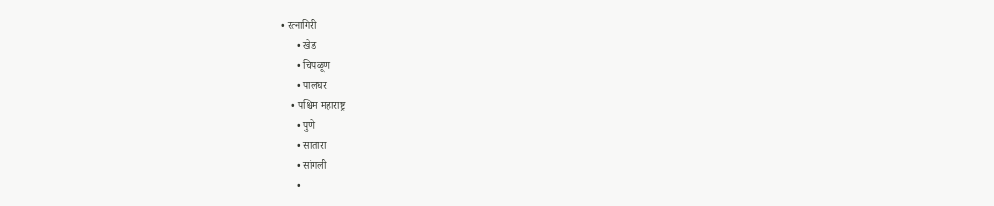• रत्नागिरी
      • खेड
      • चिपळूण
      • पालघर
    • पश्चिम महाराष्ट्र
      • पुणे
      • सातारा
      • सांगली
      •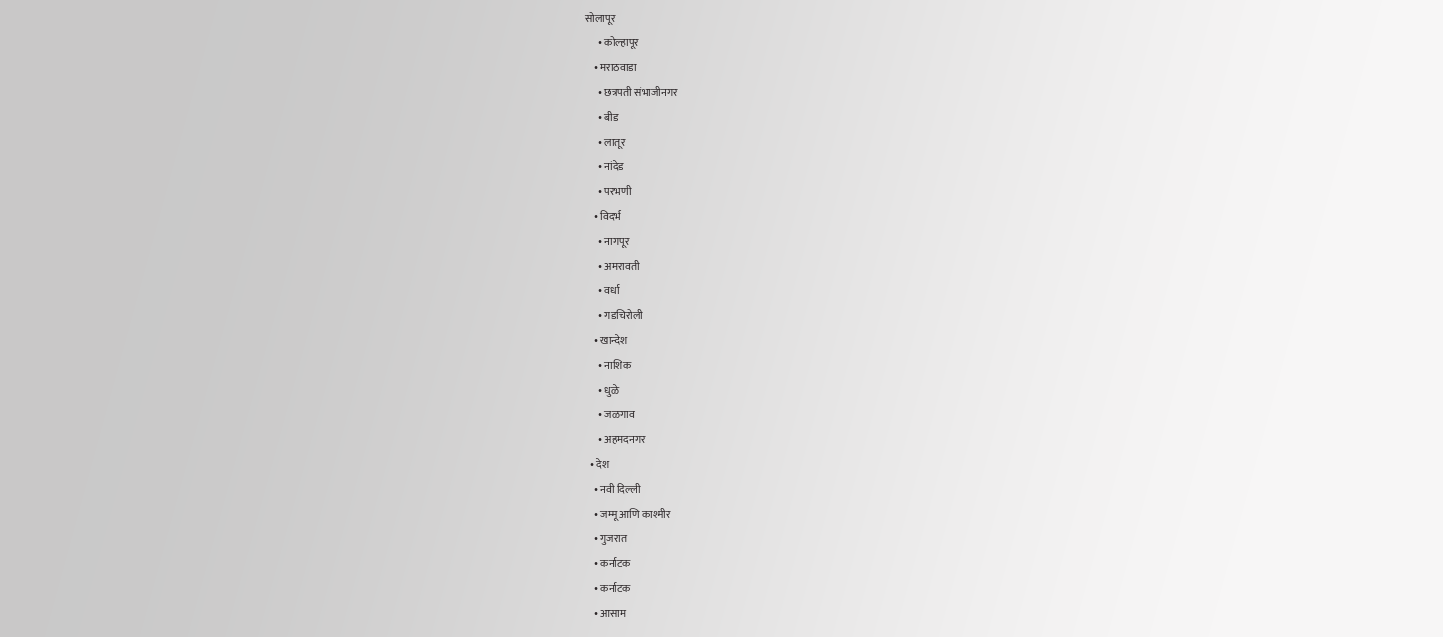सोलापूर
      • कोल्हापूर
    • मराठवाडा
      • छत्रपती संभाजीनगर
      • बीड
      • लातूर
      • नांदेड
      • परभणी
    • विदर्भ
      • नागपूर
      • अमरावती
      • वर्धा
      • गडचिरोली
    • खान्देश
      • नाशिक
      • धुळे
      • जळगाव
      • अहमदनगर
  • देश
    • नवी दिल्ली
    • जम्मू आणि काश्मीर
    • गुजरात
    • कर्नाटक
    • कर्नाटक
    • आसाम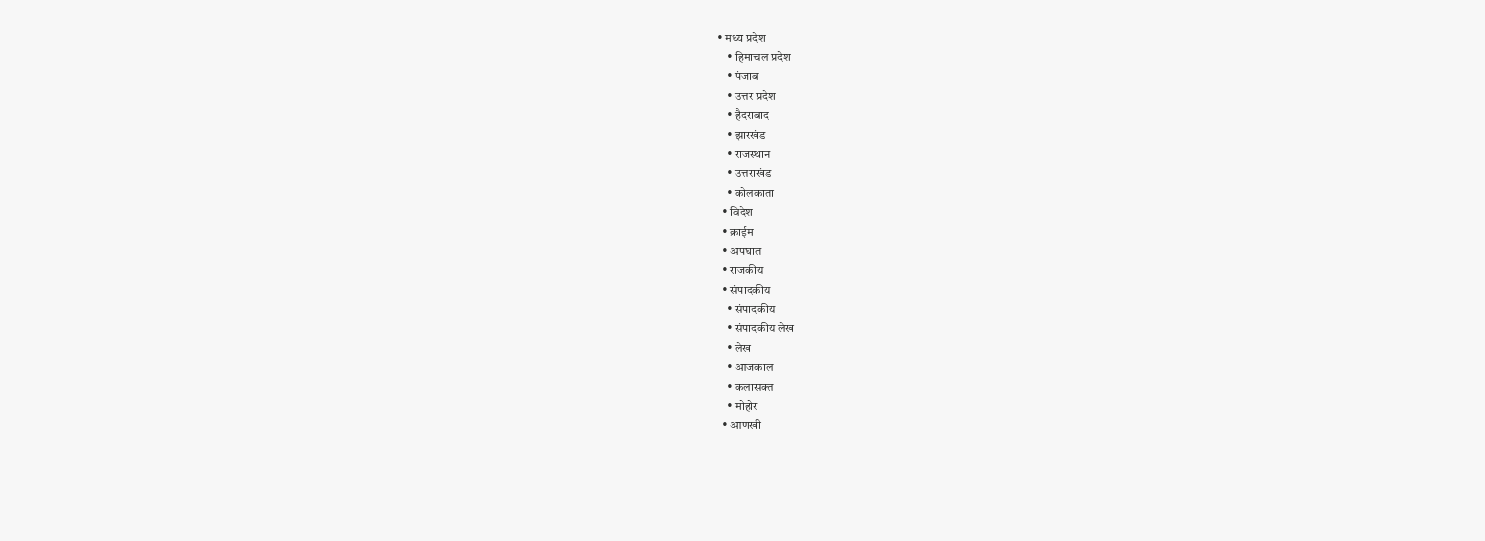• मध्य प्रदेश
    • हिमाचल प्रदेश
    • पंजाब
    • उत्तर प्रदेश
    • हैदराबाद
    • झारखंड
    • राजस्थान
    • उत्तराखंड
    • कोलकाता
  • विदेश
  • क्राईम
  • अपघात
  • राजकीय
  • संपादकीय
    • संपादकीय
    • संपादकीय लेख
    • लेख
    • आजकाल
    • कलासक्त
    • मोहोर
  • आणखी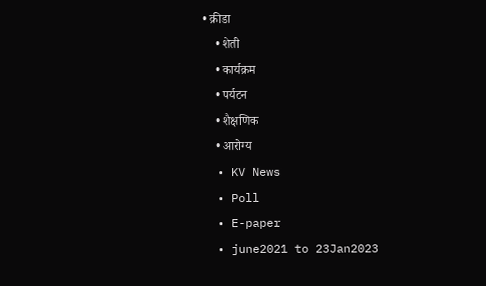• क्रीडा
    • शेती
    • कार्यक्रम
    • पर्यटन
    • शैक्षणिक
    • आरोग्य
  • KV News
  • Poll
  • E-paper
  • june2021 to 23Jan2023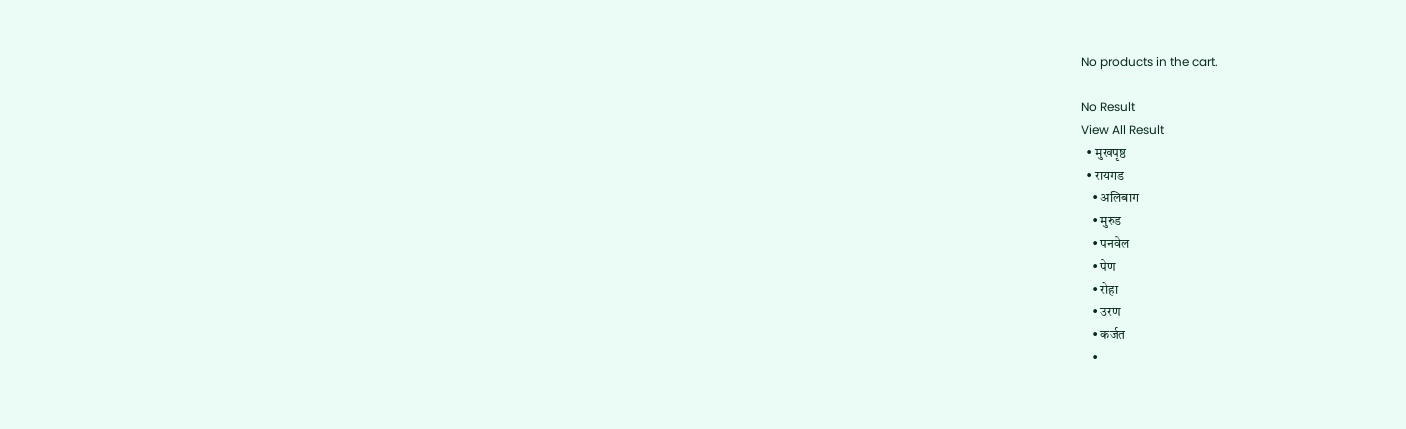No products in the cart.

No Result
View All Result
  • मुखपृष्ठ
  • रायगड
    • अलिबाग
    • मुरुड
    • पनवेल
    • पेण
    • रोहा
    • उरण
    • कर्जत
    •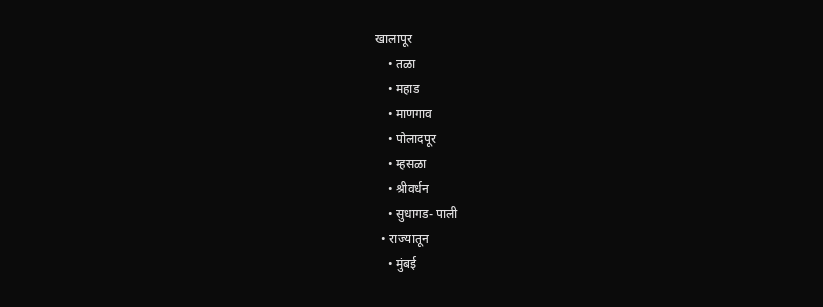खालापूर
    • तळा
    • महाड
    • माणगाव
    • पोलादपूर
    • म्हसळा
    • श्रीवर्धन
    • सुधागड- पाली
  • राज्यातून
    • मुंबई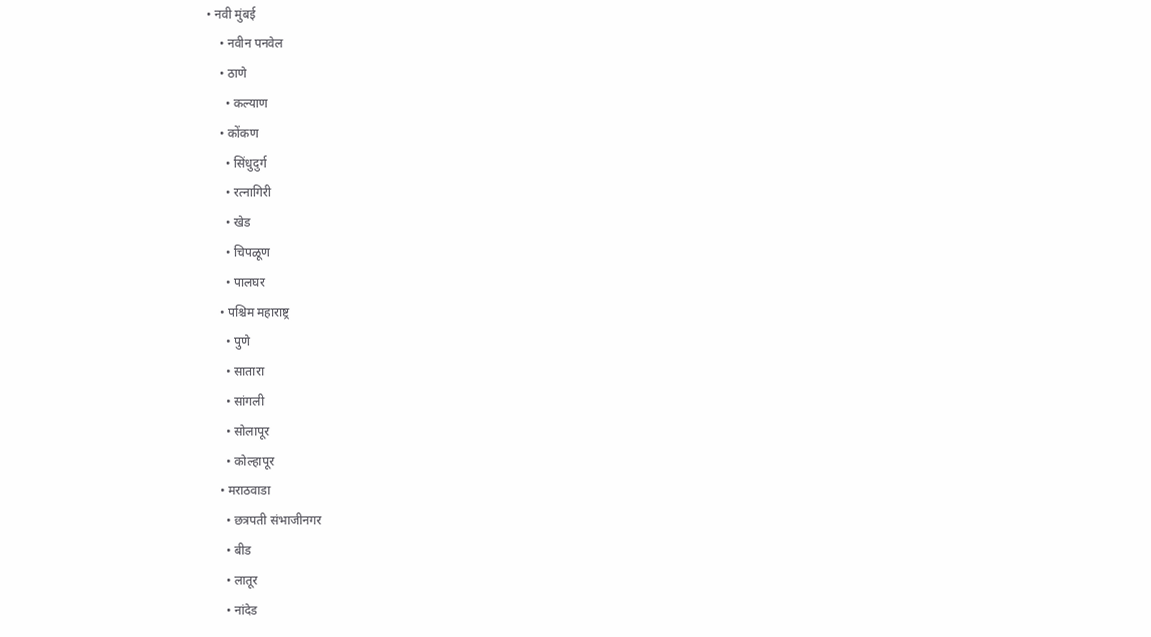• नवी मुंबई
    • नवीन पनवेल
    • ठाणे
      • कल्याण
    • कोंकण
      • सिंधुदुर्ग
      • रत्नागिरी
      • खेड
      • चिपळूण
      • पालघर
    • पश्चिम महाराष्ट्र
      • पुणे
      • सातारा
      • सांगली
      • सोलापूर
      • कोल्हापूर
    • मराठवाडा
      • छत्रपती संभाजीनगर
      • बीड
      • लातूर
      • नांदेड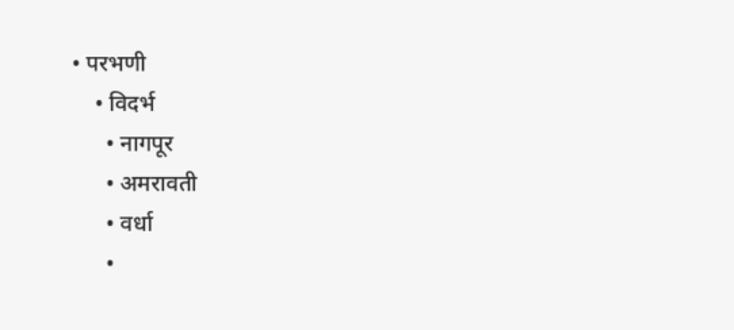• परभणी
    • विदर्भ
      • नागपूर
      • अमरावती
      • वर्धा
      •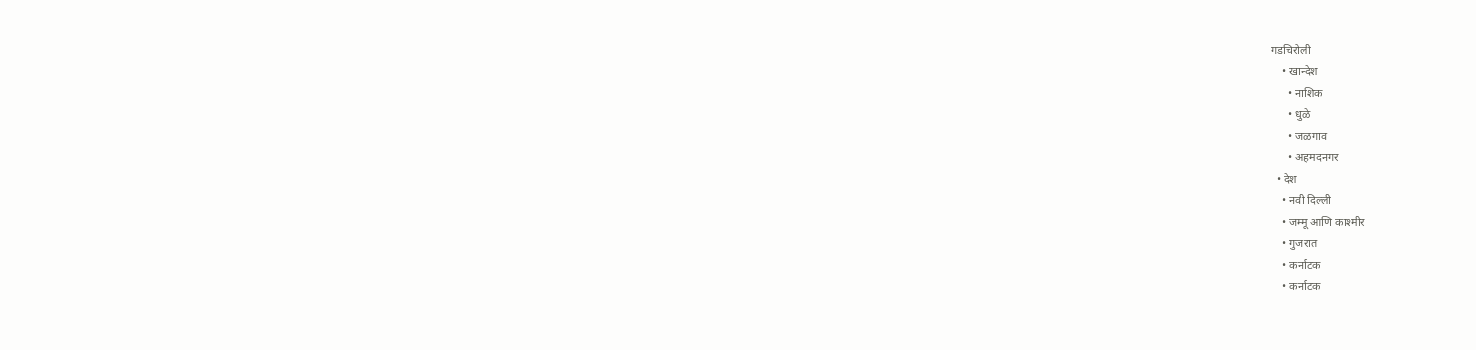गडचिरोली
    • खान्देश
      • नाशिक
      • धुळे
      • जळगाव
      • अहमदनगर
  • देश
    • नवी दिल्ली
    • जम्मू आणि काश्मीर
    • गुजरात
    • कर्नाटक
    • कर्नाटक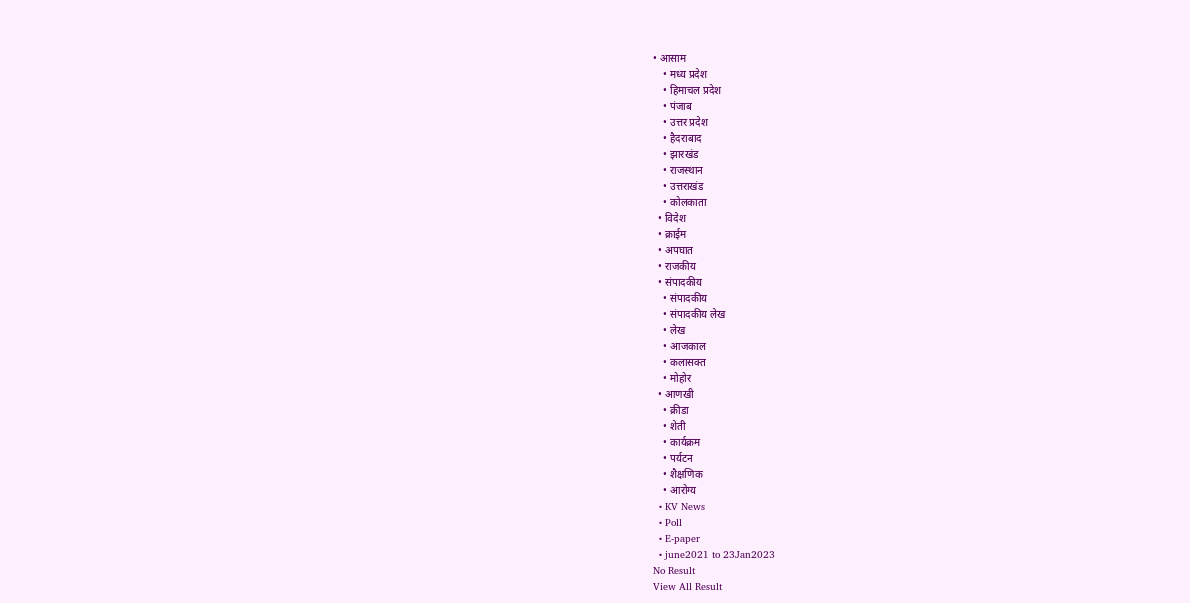• आसाम
    • मध्य प्रदेश
    • हिमाचल प्रदेश
    • पंजाब
    • उत्तर प्रदेश
    • हैदराबाद
    • झारखंड
    • राजस्थान
    • उत्तराखंड
    • कोलकाता
  • विदेश
  • क्राईम
  • अपघात
  • राजकीय
  • संपादकीय
    • संपादकीय
    • संपादकीय लेख
    • लेख
    • आजकाल
    • कलासक्त
    • मोहोर
  • आणखी
    • क्रीडा
    • शेती
    • कार्यक्रम
    • पर्यटन
    • शैक्षणिक
    • आरोग्य
  • KV News
  • Poll
  • E-paper
  • june2021 to 23Jan2023
No Result
View All Result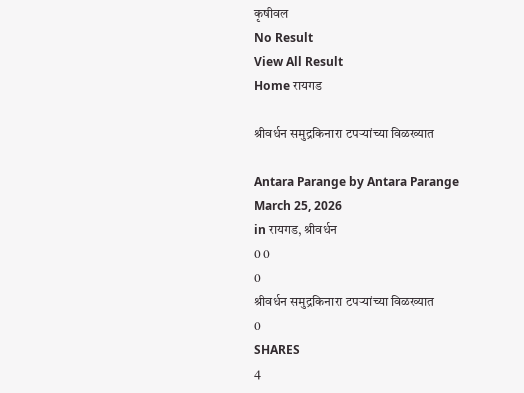कृषीवल
No Result
View All Result
Home रायगड

श्रीवर्धन समुद्रकिनारा टपऱ्यांच्या विळख्यात

Antara Parange by Antara Parange
March 25, 2026
in रायगड, श्रीवर्धन
0 0
0
श्रीवर्धन समुद्रकिनारा टपऱ्यांच्या विळख्यात
0
SHARES
4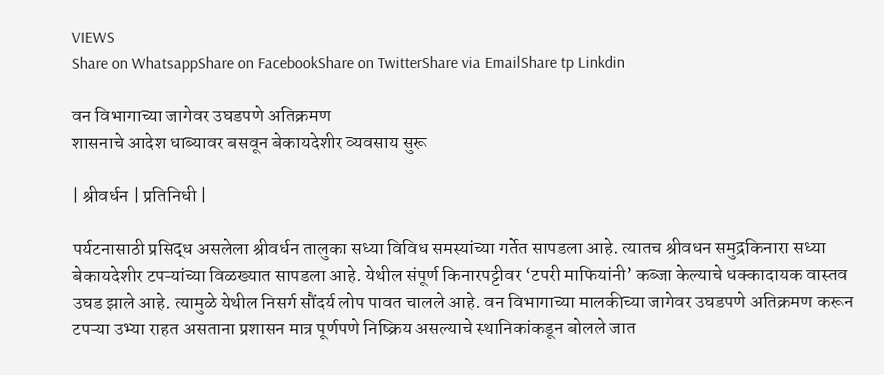VIEWS
Share on WhatsappShare on FacebookShare on TwitterShare via EmailShare tp Linkdin

वन विभागाच्या जागेवर उघडपणे अतिक्रमण
शासनाचे आदेश धाब्यावर बसवून बेकायदेशीर व्यवसाय सुरू

| श्रीवर्धन | प्रतिनिधी |

पर्यटनासाठी प्रसिद्ध असलेला श्रीवर्धन तालुका सध्या विविध समस्यांच्या गर्तेत सापडला आहे. त्यातच श्रीवधन समुद्रकिनारा सध्या बेकायदेशीर टपऱ्यांच्या विळख्यात सापडला आहे. येथील संपूर्ण किनारपट्टीवर ‌‘टपरी माफियांनी‌’ कब्जा केल्याचे धक्कादायक वास्तव उघड झाले आहे. त्यामुळे येथील निसर्ग सौंदर्य लोप पावत चालले आहे. वन विभागाच्या मालकीच्या जागेवर उघडपणे अतिक्रमण करून टपऱ्या उभ्या राहत असताना प्रशासन मात्र पूर्णपणे निष्क्रिय असल्याचे स्थानिकांकडून बोलले जात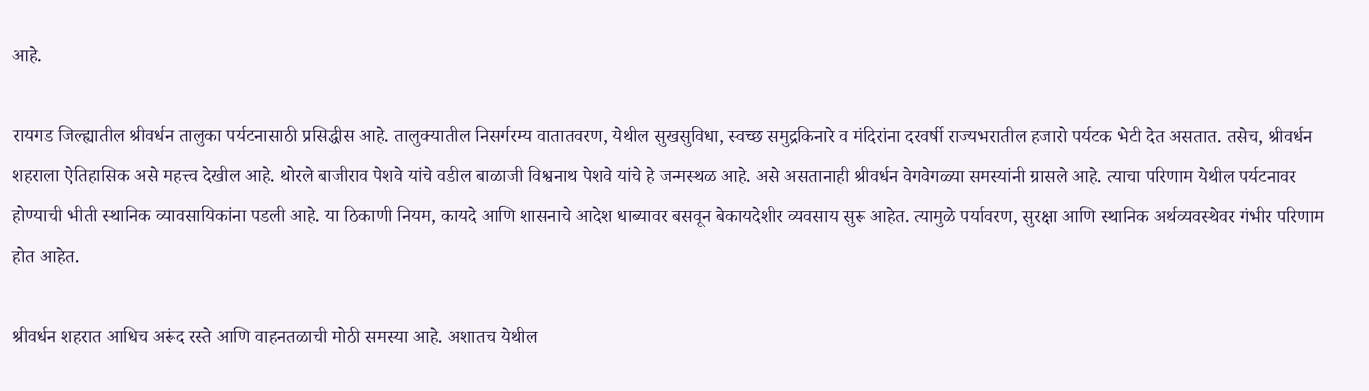आहे.

रायगड जिल्ह्यातील श्रीवर्धन तालुका पर्यटनासाठी प्रसिद्धीस आहे. तालुक्यातील निसर्गरम्य वातातवरण, येथील सुखसुविधा, स्वच्छ समुद्रकिनारे व मंदिरांना दरवर्षी राज्यभरातील हजारो पर्यटक भेटी देत असतात. तसेच, श्रीवर्धन शहराला ऐतिहासिक असे महत्त्व देखील आहे. थोरले बाजीराव पेशवे यांचे वडील बाळाजी विश्वनाथ पेशवे यांचे हे जन्मस्थळ आहे. असे असतानाही श्रीवर्धन वेगवेगळ्या समस्यांनी ग्रासले आहे. त्याचा परिणाम येथील पर्यटनावर होण्याची भीती स्थानिक व्यावसायिकांना पडली आहे. या ठिकाणी नियम, कायदे आणि शासनाचे आदेश धाब्यावर बसवून बेकायदेशीर व्यवसाय सुरू आहेत. त्यामुळे पर्यावरण, सुरक्षा आणि स्थानिक अर्थव्यवस्थेवर गंभीर परिणाम होत आहेत.

श्रीवर्धन शहरात आधिच अरूंद रस्ते आणि वाहनतळाची मोठी समस्या आहे. अशातच येथील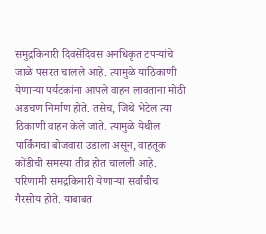समुद्रकिनारी दिवसेंदिवस अनधिकृत टपऱ्यांचे जाळे पसरत चालले आहे. त्यामुळे याठिकाणी येणाऱ्या पर्यटकांना आपले वाहन लावताना मोठी अडचण निर्माण होते. तसेच, जिथे भेटेल त्या ठिकाणी वाहन केले जाते. त्यामुळे येथील पार्किंगचा बोजवारा उडाला असून, वाहतूक कोंडीची समस्या तीव्र होत चालली आहे. परिणामी समद्रकिनारी येणाऱ्या सर्वांचीच गैरसोय होते. याबाबत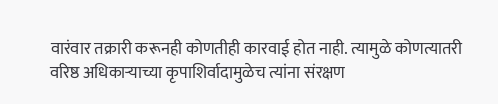वारंवार तक्रारी करूनही कोणतीही कारवाई होत नाही. त्यामुळे कोणत्यातरी वरिष्ठ अधिकाऱ्याच्या कृपाशिर्वादामुळेच त्यांना संरक्षण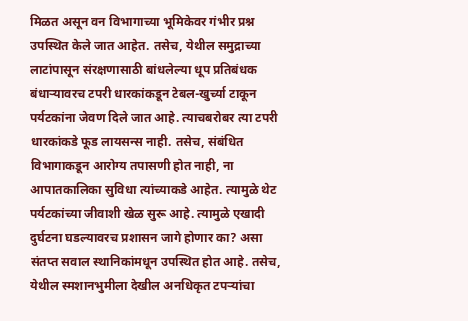मिळत असून वन विभागाच्या भूमिकेवर गंभीर प्रश्न उपस्थित केले जात आहेत. तसेच, येथील समुद्राच्या लाटांपासून संरक्षणासाठी बांधलेल्या धूप प्रतिबंधक बंधाऱ्यावरच टपरी धारकांकडून टेबल-खुर्च्या टाकून पर्यटकांना जेवण दिले जात आहे. त्याचबरोबर त्या टपरी धारकांकडे फूड लायसन्स नाही. तसेच, संबंधित विभागाकडून आरोग्य तपासणी होत नाही, ना आपातकालिका सुविधा त्यांच्याकडे आहेत. त्यामुळे थेट पर्यटकांच्या जीवाशी खेळ सुरू आहे. त्यामुळे एखादी दुर्घटना घडल्यावरच प्रशासन जागे होणार का? असा संतप्त सवाल स्थानिकांमधून उपस्थित होत आहे. तसेच, येथील स्मशानभुमीला देखील अनधिकृत टपऱ्यांचा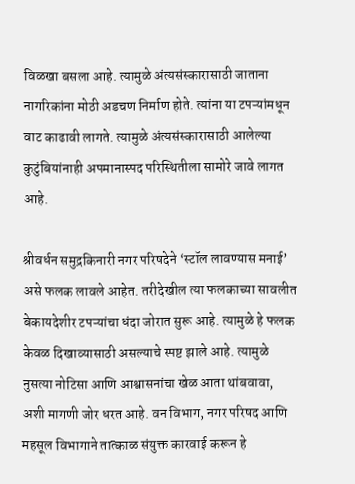विळखा बसला आहे. त्यामुळे अंत्यसंस्कारासाठी जाताना नागरिकांना मोठी अडचण निर्माण होते. त्यांना या टपऱ्यांमधून वाट काढावी लागते. त्यामुळे अंत्यसंस्कारासाठी आलेल्या कुटुंबियांनाही अपमानास्पद परिस्थितीला सामोरे जावे लागत आहे.

श्रीवर्धन समुद्रकिनारी नगर परिषदेने ‌‘स्टॉल लावण्यास मनाई‌’ असे फलक लावले आहेत. तरीदेखील त्या फलकाच्या सावलीत बेकायदेशीर टपऱ्यांचा धंदा जोरात सुरू आहे. त्यामुळे हे फलक केवळ दिखाव्यासाठी असल्याचे स्पष्ट झाले आहे. त्यामुळे नुसत्या नोटिसा आणि आश्वासनांचा खेळ आता थांबवावा, अशी मागणी जोर धरत आहे. वन विभाग, नगर परिषद आणि महसूल विभागाने तात्काळ संयुक्त कारवाई करून हे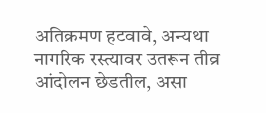अतिक्रमण हटवावे, अन्यथा नागरिक रस्त्यावर उतरून तीव्र आंदोलन छेडतील, असा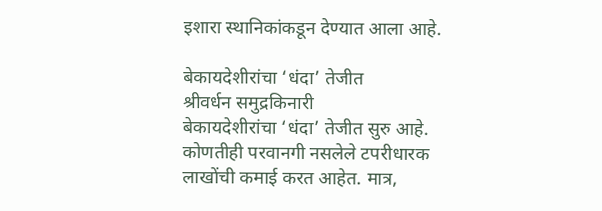इशारा स्थानिकांकडून देण्यात आला आहे.

बेकायदेशीरांचा ‌‘धंदा‌’ तेजीत
श्रीवर्धन समुद्रकिनारी बेकायदेशीरांचा ‌‘धंदा‌’ तेजीत सुरु आहे. कोणतीही परवानगी नसलेले टपरीधारक लाखोंची कमाई करत आहेत. मात्र,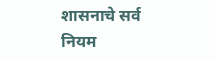शासनाचे सर्व नियम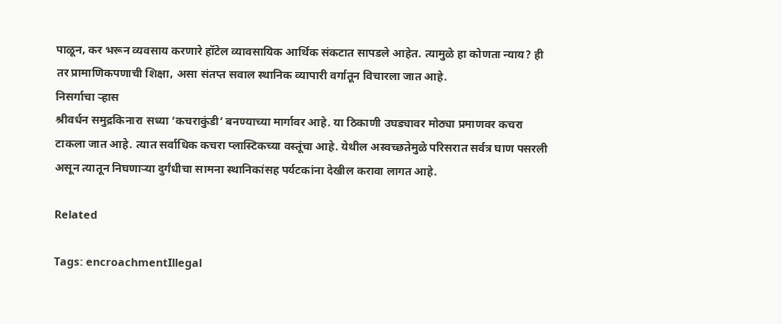पाळून, कर भरून व्यवसाय करणारे हॉटेल व्यावसायिक आर्थिक संकटात सापडले आहेत. त्यामुळे हा कोणता न्याय? ही तर प्रामाणिकपणाची शिक्षा, असा संतप्त सवाल स्थानिक व्यापारी वर्गातून विचारला जात आहे.
निसर्गाचा ऱ्हास
श्रीवर्धन समुद्रकिनारा सध्या ‌‘कचराकुंडी‌’ बनण्याच्या मार्गावर आहे. या ठिकाणी उघड्यावर मोठ्या प्रमाणवर कचरा टाकला जात आहे. त्यात सर्वाधिक कचरा प्लास्टिकच्या वस्तूंचा आहे. येथील अस्वच्छतेमुळे परिसरात सर्वत्र घाण पसरली असून त्यातून निघणाऱ्या दुर्गंधीचा सामना स्थानिकांसह पर्यटकांना देखील करावा लागत आहे.

Related

Tags: encroachmentIllegal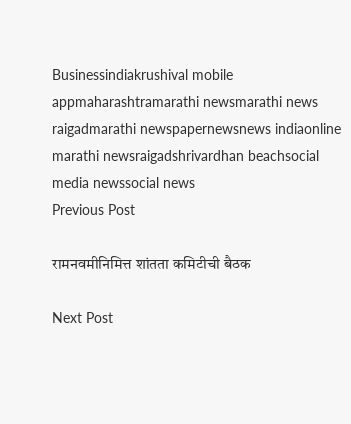Businessindiakrushival mobile appmaharashtramarathi newsmarathi news raigadmarathi newspapernewsnews indiaonline marathi newsraigadshrivardhan beachsocial media newssocial news
Previous Post

रामनवमीनिमित्त शांतता कमिटीची बैठक

Next Post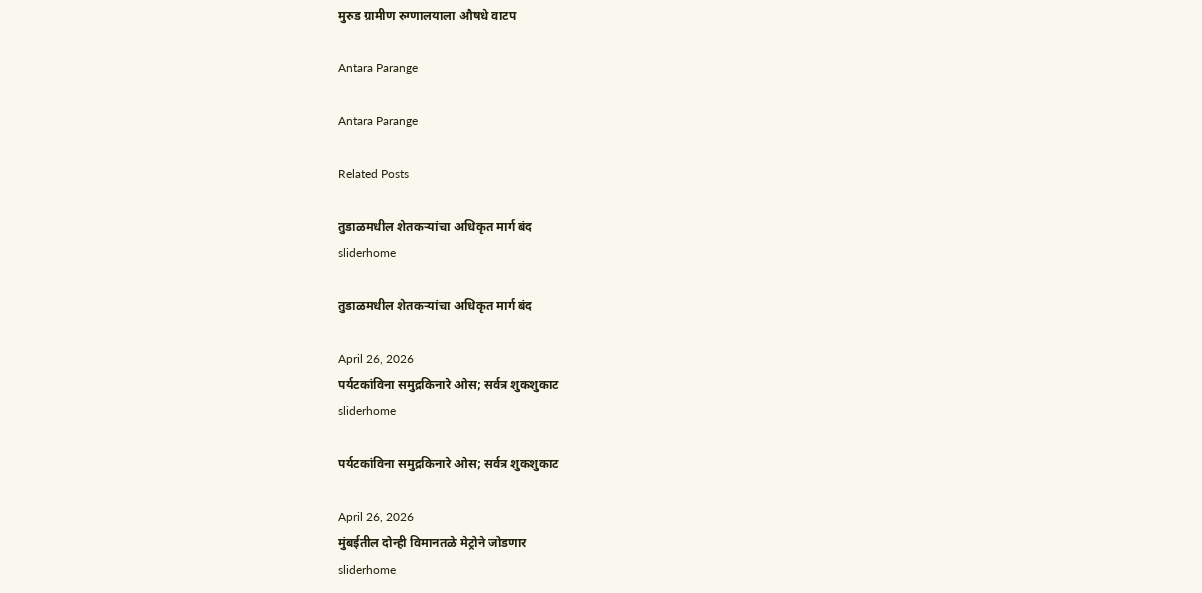मुरुड ग्रामीण रुग्णालयाला औषधे वाटप

Antara Parange

Antara Parange

Related Posts

तुडाळमधील शेतकऱ्यांचा अधिकृत मार्ग बंद
sliderhome

तुडाळमधील शेतकऱ्यांचा अधिकृत मार्ग बंद

April 26, 2026
पर्यटकांविना समुद्रकिनारे ओस; सर्वत्र शुकशुकाट
sliderhome

पर्यटकांविना समुद्रकिनारे ओस; सर्वत्र शुकशुकाट

April 26, 2026
मुंबईतील दोन्ही विमानतळे मेट्रोने जोडणार
sliderhome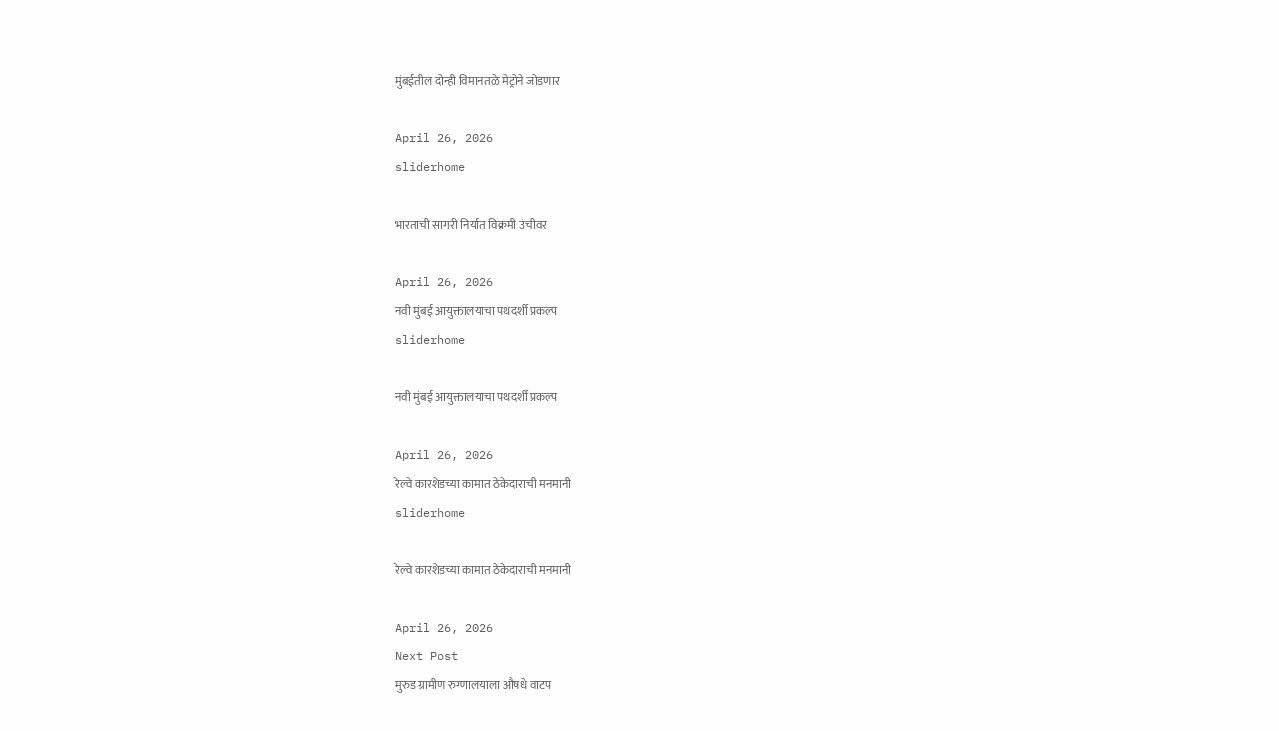मुंबईतील दोन्ही विमानतळे मेट्रोने जोडणार

April 26, 2026
sliderhome

भारताची सागरी निर्यात विक्रमी उंचीवर

April 26, 2026
नवी मुंबई आयुक्तालयाचा पथदर्शी प्रकल्प
sliderhome

नवी मुंबई आयुक्तालयाचा पथदर्शी प्रकल्प

April 26, 2026
रेल्वे कारशेडच्या कामात ठेकेदाराची मनमानी
sliderhome

रेल्वे कारशेडच्या कामात ठेकेदाराची मनमानी

April 26, 2026
Next Post
मुरुड ग्रामीण रुग्णालयाला औषधे वाटप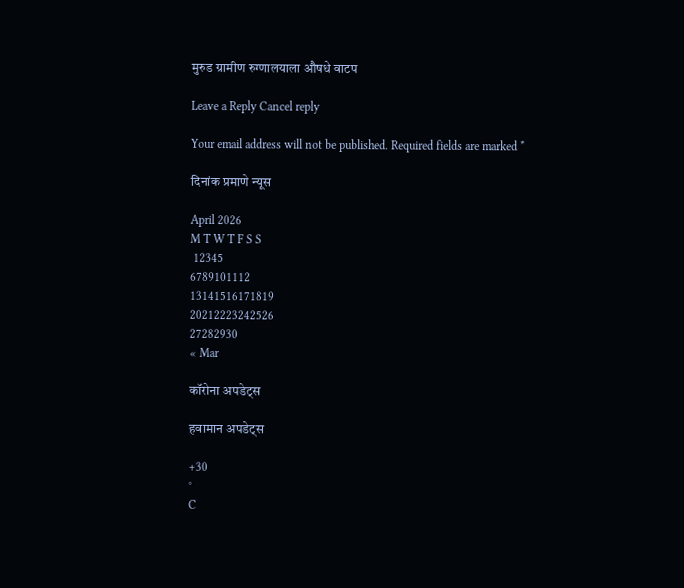मुरुड ग्रामीण रुग्णालयाला औषधे वाटप

Leave a Reply Cancel reply

Your email address will not be published. Required fields are marked *

दिनांक प्रमाणे न्यूस

April 2026
M T W T F S S
 12345
6789101112
13141516171819
20212223242526
27282930
« Mar

कॉरोना अपडेट्स

हवामान अपडेट्स

+30
°
C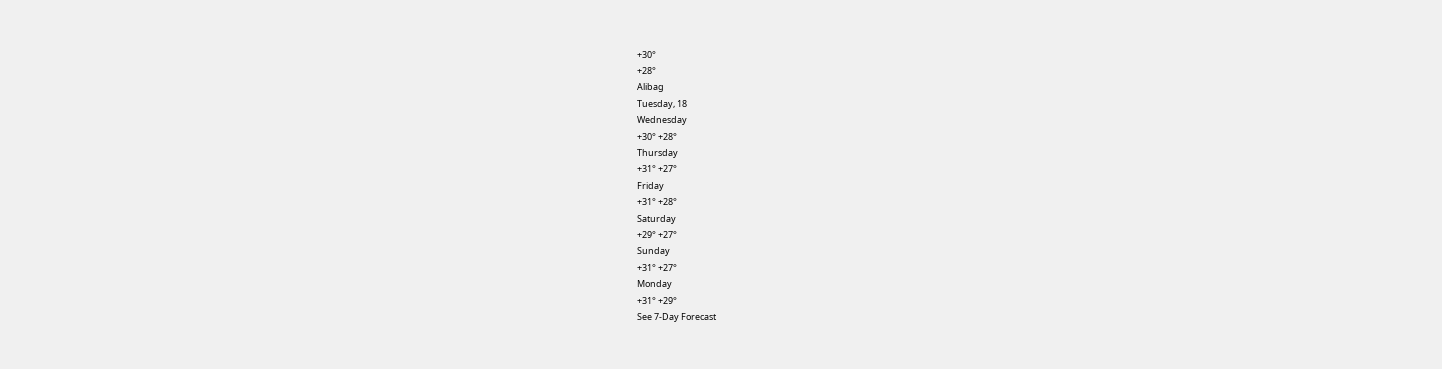+30°
+28°
Alibag
Tuesday, 18
Wednesday
+30° +28°
Thursday
+31° +27°
Friday
+31° +28°
Saturday
+29° +27°
Sunday
+31° +27°
Monday
+31° +29°
See 7-Day Forecast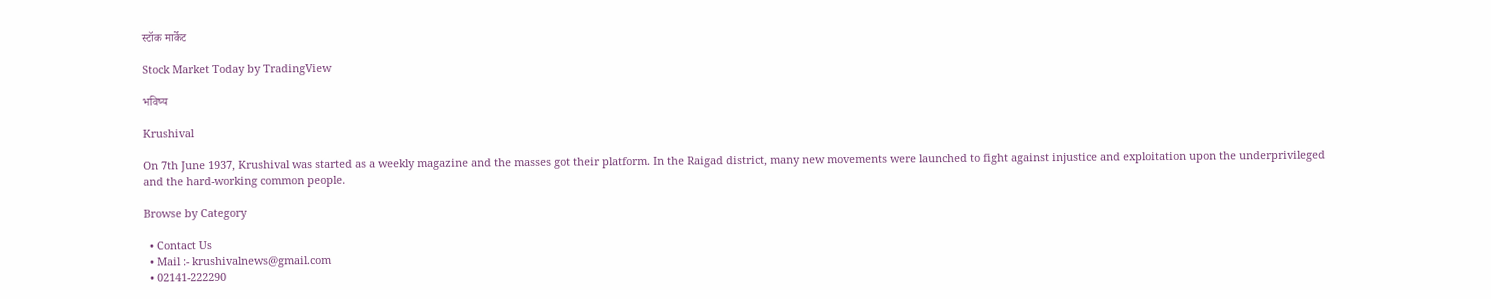स्टॉक मार्केट

Stock Market Today by TradingView

भविष्य

Krushival

On 7th June 1937, Krushival was started as a weekly magazine and the masses got their platform. In the Raigad district, many new movements were launched to fight against injustice and exploitation upon the underprivileged and the hard-working common people.

Browse by Category

  • Contact Us
  • Mail :- krushivalnews@gmail.com
  • 02141-222290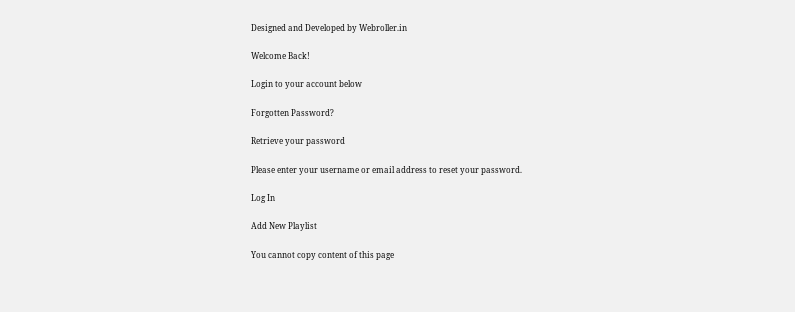Designed and Developed by Webroller.in

Welcome Back!

Login to your account below

Forgotten Password?

Retrieve your password

Please enter your username or email address to reset your password.

Log In

Add New Playlist

You cannot copy content of this page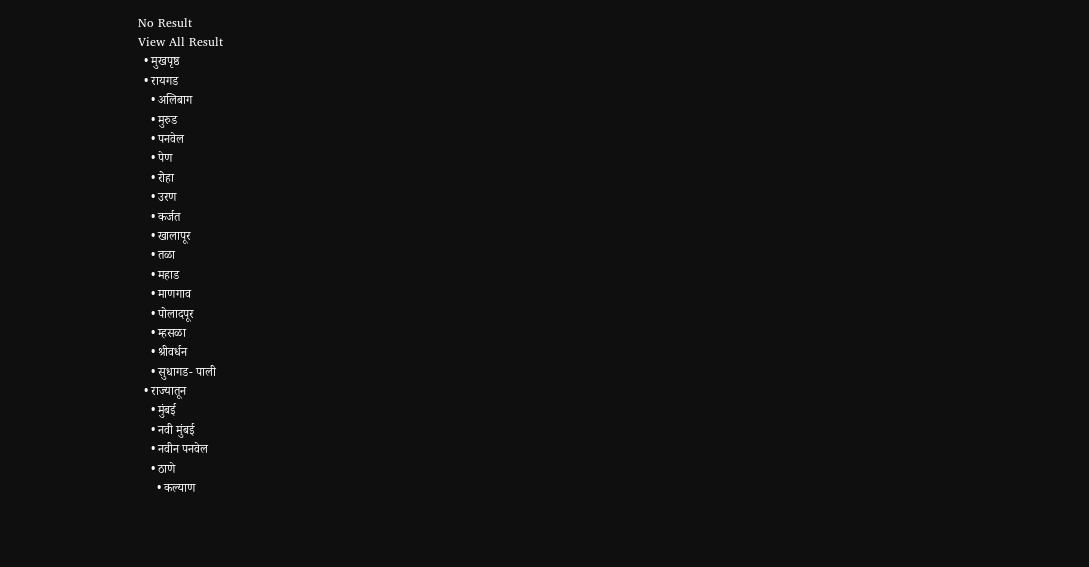No Result
View All Result
  • मुखपृष्ठ
  • रायगड
    • अलिबाग
    • मुरुड
    • पनवेल
    • पेण
    • रोहा
    • उरण
    • कर्जत
    • खालापूर
    • तळा
    • महाड
    • माणगाव
    • पोलादपूर
    • म्हसळा
    • श्रीवर्धन
    • सुधागड- पाली
  • राज्यातून
    • मुंबई
    • नवी मुंबई
    • नवीन पनवेल
    • ठाणे
      • कल्याण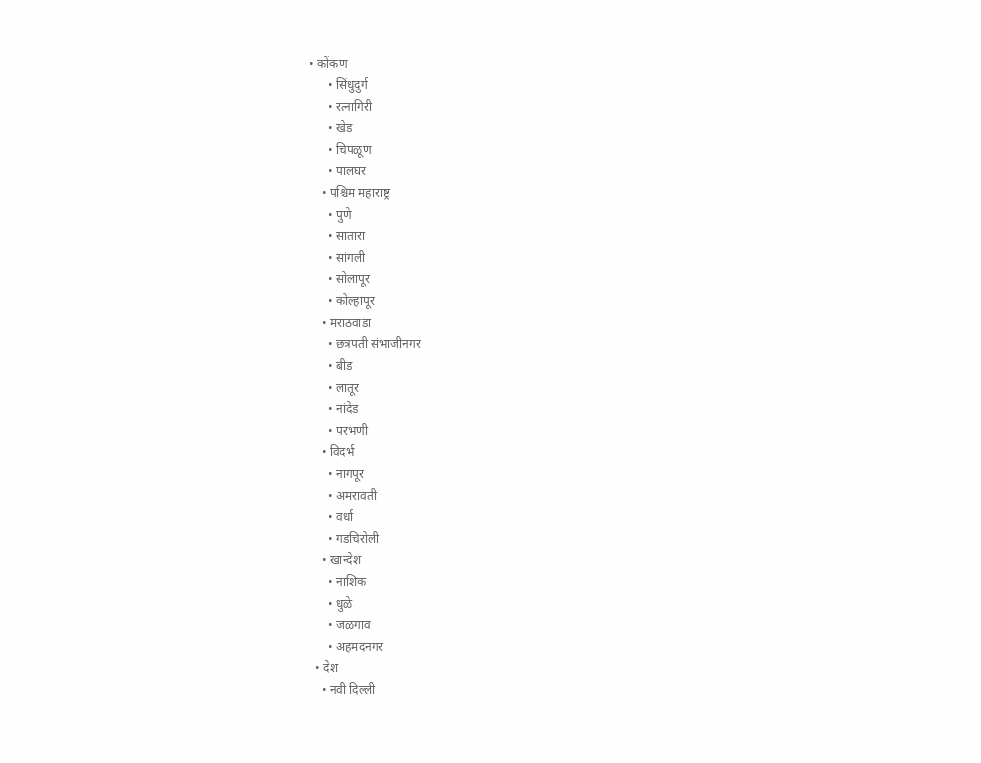• कोंकण
      • सिंधुदुर्ग
      • रत्नागिरी
      • खेड
      • चिपळूण
      • पालघर
    • पश्चिम महाराष्ट्र
      • पुणे
      • सातारा
      • सांगली
      • सोलापूर
      • कोल्हापूर
    • मराठवाडा
      • छत्रपती संभाजीनगर
      • बीड
      • लातूर
      • नांदेड
      • परभणी
    • विदर्भ
      • नागपूर
      • अमरावती
      • वर्धा
      • गडचिरोली
    • खान्देश
      • नाशिक
      • धुळे
      • जळगाव
      • अहमदनगर
  • देश
    • नवी दिल्ली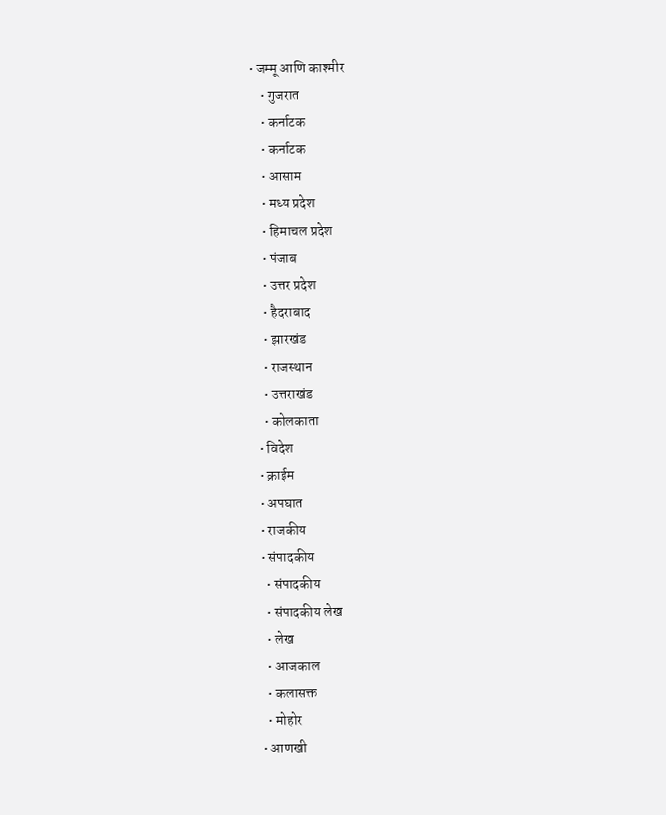• जम्मू आणि काश्मीर
    • गुजरात
    • कर्नाटक
    • कर्नाटक
    • आसाम
    • मध्य प्रदेश
    • हिमाचल प्रदेश
    • पंजाब
    • उत्तर प्रदेश
    • हैदराबाद
    • झारखंड
    • राजस्थान
    • उत्तराखंड
    • कोलकाता
  • विदेश
  • क्राईम
  • अपघात
  • राजकीय
  • संपादकीय
    • संपादकीय
    • संपादकीय लेख
    • लेख
    • आजकाल
    • कलासक्त
    • मोहोर
  • आणखी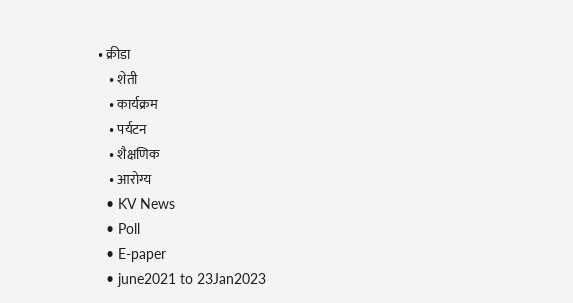• क्रीडा
    • शेती
    • कार्यक्रम
    • पर्यटन
    • शैक्षणिक
    • आरोग्य
  • KV News
  • Poll
  • E-paper
  • june2021 to 23Jan2023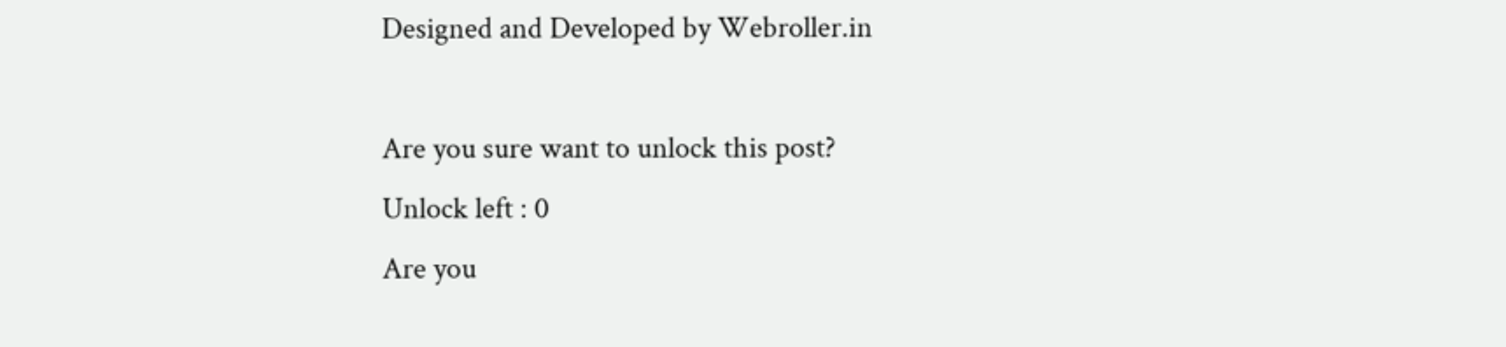Designed and Developed by Webroller.in

Are you sure want to unlock this post?
Unlock left : 0
Are you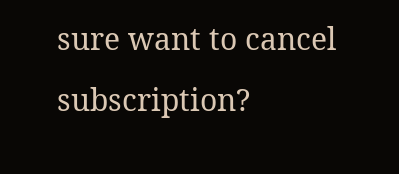sure want to cancel subscription?